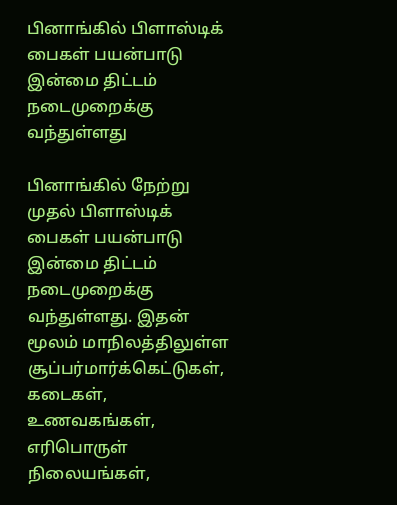பினாங்கில் பிளாஸ்டிக் பைகள் பயன்பாடு இன்மை திட்டம் நடைமுறைக்கு வந்துள்ளது

பினாங்கில் நேற்று முதல் பிளாஸ்டிக் பைகள் பயன்பாடு இன்மை திட்டம் நடைமுறைக்கு வந்துள்ளது. இதன் மூலம் மாநிலத்திலுள்ள சூப்பர்மார்க்கெட்டுகள், கடைகள், உணவகங்கள், எரிபொருள் நிலையங்கள்,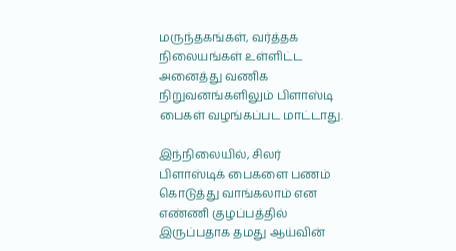மருந்தகங்கள், வர்த்தக நிலையங்கள் உள்ளிட்ட அனைத்து வணிக நிறுவனங்களிலும் பிளாஸ்டி பைகள் வழங்கப்பட மாட்டாது.

இந்நிலையில், சிலர் பிளாஸ்டிக் பைகளை பணம் கொடுத்து வாங்கலாம் என எண்ணி குழப்பத்தில் இருப்பதாக தமது ஆய்வின்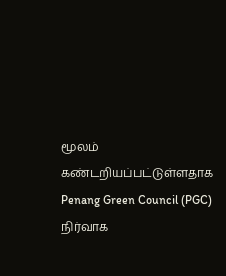மூலம் கண்டறியப்பட்டுள்ளதாக Penang Green Council (PGC) நிர்வாக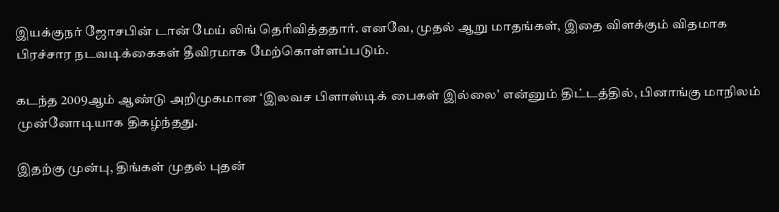இயக்குநர் ஜோசபின் டான் மேய் லிங் தெரிவித்ததார். எனவே, முதல் ஆறு மாதங்கள், இதை விளக்கும் விதமாக பிரச்சார நடவடிக்கைகள் தீவிரமாக மேற்கொள்ளப்படும்.

கடந்த 2009ஆம் ஆண்டு அறிமுகமான ‘இலவச பிளாஸ்டிக் பைகள் இல்லை’ என்னும் திட்டத்தில், பினாங்கு மாநிலம் முன்னோடியாக திகழ்ந்தது.

இதற்கு முன்பு, திங்கள் முதல் புதன்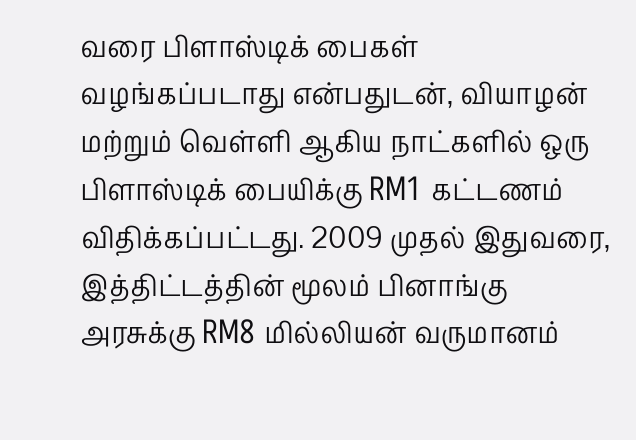வரை பிளாஸ்டிக் பைகள் வழங்கப்படாது என்பதுடன், வியாழன் மற்றும் வெள்ளி ஆகிய நாட்களில் ஒரு பிளாஸ்டிக் பையிக்கு RM1 கட்டணம் விதிக்கப்பட்டது. 2009 முதல் இதுவரை, இத்திட்டத்தின் மூலம் பினாங்கு அரசுக்கு RM8 மில்லியன் வருமானம்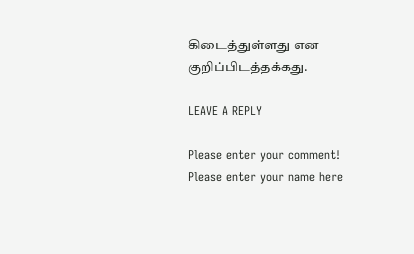கிடைத்துள்ளது என குறிப்பிடத்தக்கது.

LEAVE A REPLY

Please enter your comment!
Please enter your name here